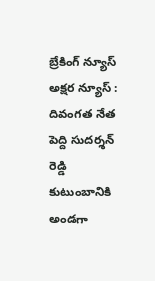బ్రేకింగ్ న్యూస్
అక్షర న్యూస్ : దివంగత నేత పెద్ది సుదర్శన్ రెడ్డి కుటుంబానికి అండగా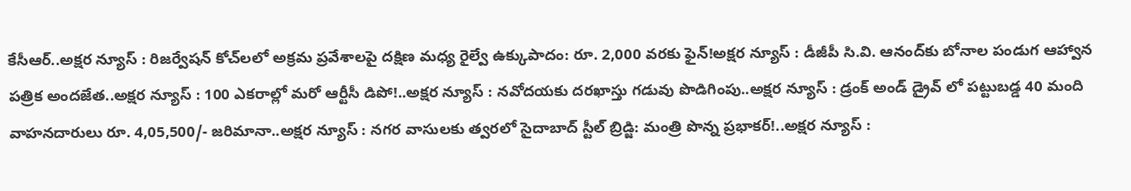కేసీఆర్..అక్షర న్యూస్ : రిజర్వేషన్ కోచ్‌లలో అక్రమ ప్రవేశాలపై దక్షిణ మధ్య రైల్వే ఉక్కుపాదం: రూ. 2,000 వరకు ఫైన్!అక్షర న్యూస్ : డీజీపీ సి.వి. ఆనంద్‌కు బోనాల పండుగ ఆహ్వాన పత్రిక అందజేత..అక్షర న్యూస్ : 100 ఎకరాల్లో మరో ఆర్టీసీ డిపో!..అక్షర న్యూస్ : నవోదయకు దరఖాస్తు గడువు పొడిగింపు..అక్షర న్యూస్ : డ్రంక్ అండ్ డ్రైవ్ లో పట్టుబడ్డ 40 మంది వాహనదారులు రూ. 4,05,500/- జరిమానా..అక్షర న్యూస్ : నగర వాసులకు త్వరలో సైదాబాద్ స్టీల్ బ్రిడ్జి: మంత్రి పొన్న ప్రభాకర్!..అక్షర న్యూస్ :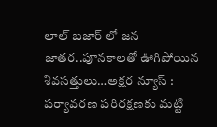లాల్ బజార్ లో జన జాతర..పూనకాలతో ఊగిపోయిన శివసత్తులు…అక్షర న్యూస్ : పర్యావరణ పరిరక్షణకు మట్టి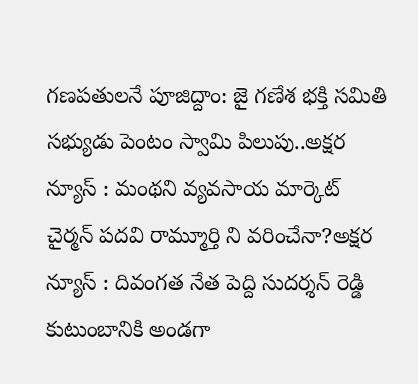గణపతులనే పూజిద్దాం: జై గణేశ భక్తి సమితి సభ్యుడు పెంటం స్వామి పిలుపు..అక్షర న్యూస్ : మంథని వ్యవసాయ మార్కెట్ చైర్మన్ పదవి రామ్మూర్తి ని వరించేనా?అక్షర న్యూస్ : దివంగత నేత పెద్ది సుదర్శన్ రెడ్డి కుటుంబానికి అండగా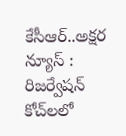కేసీఆర్..అక్షర న్యూస్ : రిజర్వేషన్ కోచ్‌లలో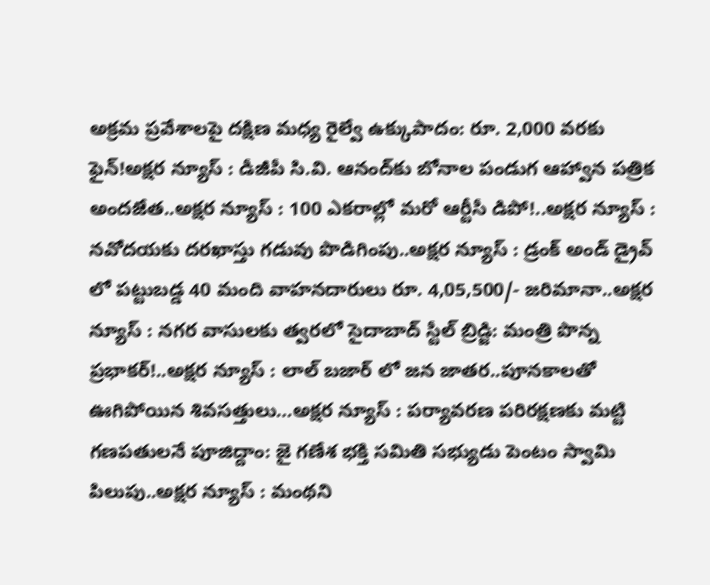అక్రమ ప్రవేశాలపై దక్షిణ మధ్య రైల్వే ఉక్కుపాదం: రూ. 2,000 వరకు ఫైన్!అక్షర న్యూస్ : డీజీపీ సి.వి. ఆనంద్‌కు బోనాల పండుగ ఆహ్వాన పత్రిక అందజేత..అక్షర న్యూస్ : 100 ఎకరాల్లో మరో ఆర్టీసీ డిపో!..అక్షర న్యూస్ : నవోదయకు దరఖాస్తు గడువు పొడిగింపు..అక్షర న్యూస్ : డ్రంక్ అండ్ డ్రైవ్ లో పట్టుబడ్డ 40 మంది వాహనదారులు రూ. 4,05,500/- జరిమానా..అక్షర న్యూస్ : నగర వాసులకు త్వరలో సైదాబాద్ స్టీల్ బ్రిడ్జి: మంత్రి పొన్న ప్రభాకర్!..అక్షర న్యూస్ : లాల్ బజార్ లో జన జాతర..పూనకాలతో ఊగిపోయిన శివసత్తులు…అక్షర న్యూస్ : పర్యావరణ పరిరక్షణకు మట్టి గణపతులనే పూజిద్దాం: జై గణేశ భక్తి సమితి సభ్యుడు పెంటం స్వామి పిలుపు..అక్షర న్యూస్ : మంథని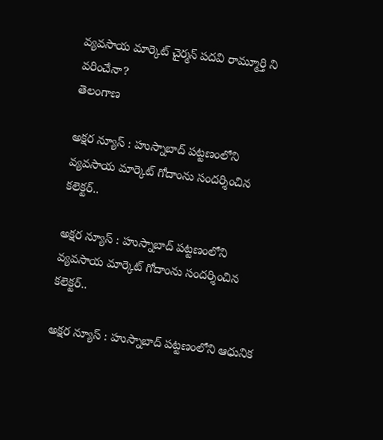వ్యవసాయ మార్కెట్ చైర్మన్ పదవి రామ్మూర్తి ని వరించేనా?
తెలంగాణ

అక్షర న్యూస్ : హుస్నాబాద్ పట్టణంలోని వ్యవసాయ మార్కెట్ గోదాంను సందర్శించిన కలెక్టర్..

అక్షర న్యూస్ : హుస్నాబాద్ పట్టణంలోని వ్యవసాయ మార్కెట్ గోదాంను సందర్శించిన కలెక్టర్..

అక్షర న్యూస్ : హుస్నాబాద్ పట్టణంలోని ఆధునిక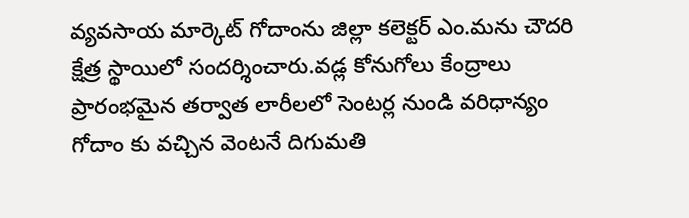వ్యవసాయ మార్కెట్ గోదాంను జిల్లా కలెక్టర్ ఎం.మను చౌదరి క్షేత్ర స్థాయిలో సందర్శించారు.వడ్ల కోనుగోలు కేంద్రాలు ప్రారంభమైన తర్వాత లారీలలో సెంటర్ల నుండి వరిధాన్యం గోదాం కు వచ్చిన వెంటనే దిగుమతి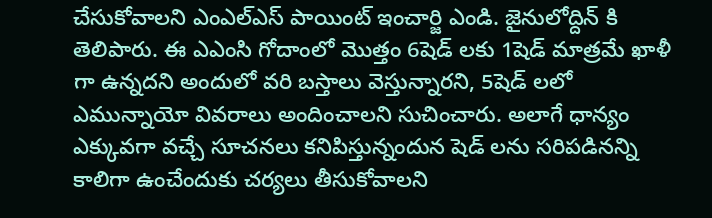చేసుకోవాలని ఎంఎల్ఎస్ పాయింట్ ఇంచార్జి ఎండి. జైనులోద్దిన్ కి తెలిపారు. ఈ ఎఎంసి గోదాంలో మొత్తం 6షెడ్ లకు 1షెడ్ మాత్రమే ఖాళీ గా ఉన్నదని అందులో వరి బస్తాలు వెస్తున్నారని, 5షెడ్ లలో ఎమున్నాయో వివరాలు అందించాలని సుచించారు. అలాగే ధాన్యం ఎక్కువగా వచ్చే సూచనలు కనిపిస్తున్నందున షెడ్ లను సరిపడినన్ని కాలిగా ఉంచేందుకు చర్యలు తీసుకోవాలని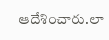ఆదేశించారు.లా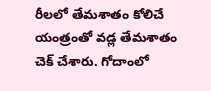రీలలో తేమశాతం కోలిచే యంత్రంతో వడ్ల తేమశాతం చెక్ చేశారు. గోదాంలో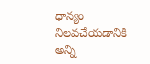ధాన్యం నిలవచేయడానికి అన్ని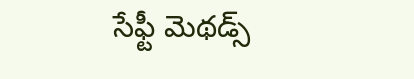సేఫ్టీ మెథడ్స్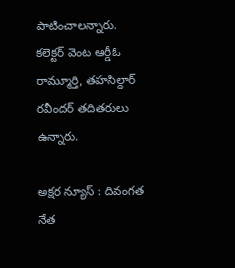పాటించాలన్నారు.
కలెక్టర్ వెంట ఆర్డీఓ రామ్మూర్తి, తహసిల్దార్ రవీందర్ తదితరులు ఉన్నారు.

అక్షర న్యూస్ : దివంగత నేత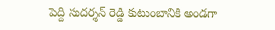పెద్ది సుదర్శన్ రెడ్డి కుటుంబానికి అండగా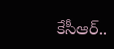కేసీఆర్..